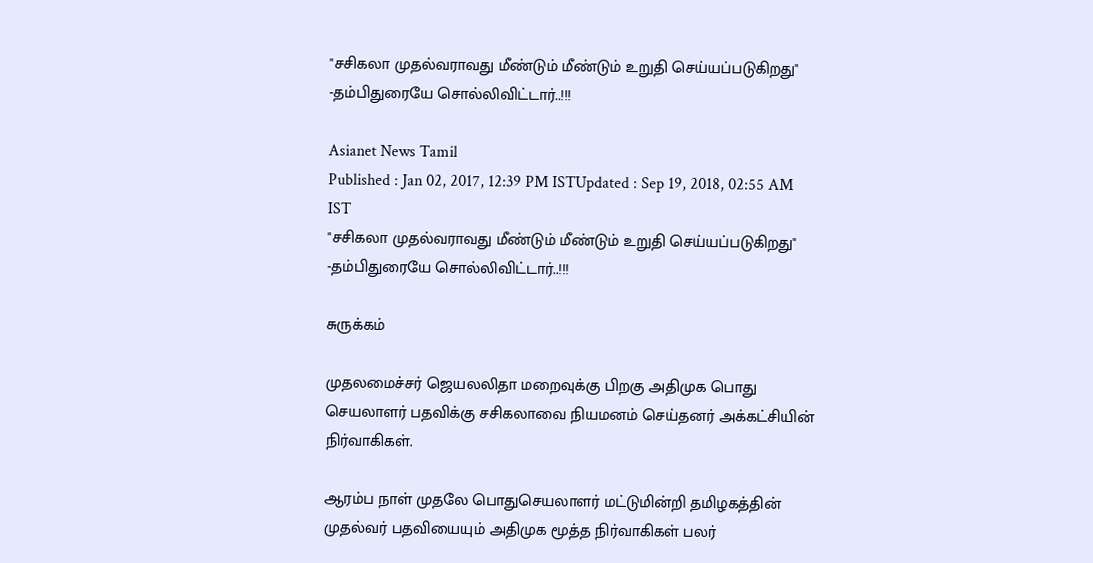"சசிகலா முதல்வராவது மீண்டும் மீண்டும் உறுதி செய்யப்படுகிறது" -தம்பிதுரையே சொல்லிவிட்டார்..!!!

Asianet News Tamil
Published : Jan 02, 2017, 12:39 PM ISTUpdated : Sep 19, 2018, 02:55 AM IST
"சசிகலா முதல்வராவது மீண்டும் மீண்டும் உறுதி செய்யப்படுகிறது" -தம்பிதுரையே சொல்லிவிட்டார்..!!!

சுருக்கம்

முதலமைச்சர் ஜெயலலிதா மறைவுக்கு பிறகு அதிமுக பொது செயலாளர் பதவிக்கு சசிகலாவை நியமனம் செய்தனர் அக்கட்சியின் நிர்வாகிகள்.

ஆரம்ப நாள் முதலே பொதுசெயலாளர் மட்டுமின்றி தமிழகத்தின் முதல்வர் பதவியையும் அதிமுக மூத்த நிர்வாகிகள் பலர்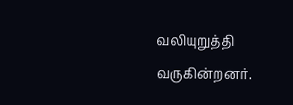வலியுறுத்தி வருகின்றனர்.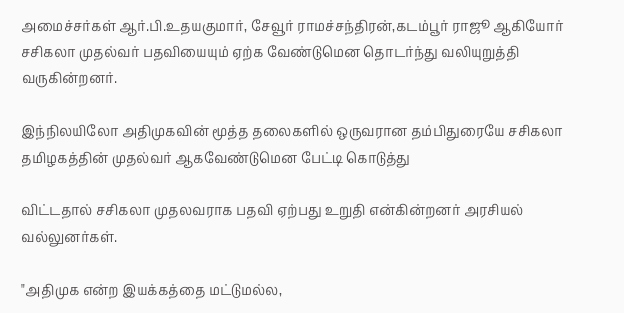அமைச்சர்கள் ஆர்.பி.உதயகுமார், சேவூர் ராமச்சந்திரன்,கடம்பூர் ராஜூ ஆகியோர் சசிகலா முதல்வர் பதவியையும் ஏற்க வேண்டுமென தொடர்ந்து வலியுறுத்தி வருகின்றனர்.

இந்நிலயிலோ அதிமுகவின் மூத்த தலைகளில் ஒருவரான தம்பிதுரையே சசிகலா தமிழகத்தின் முதல்வர் ஆகவேண்டுமென பேட்டி கொடுத்து

விட்டதால் சசிகலா முதலவராக பதவி ஏற்பது உறுதி என்கின்றனர் அரசியல் வல்லுனர்கள்.

"அதிமுக என்ற இயக்கத்தை மட்டுமல்ல,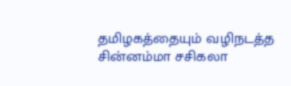தமிழகத்தையும் வழிநடத்த சின்னம்மா சசிகலா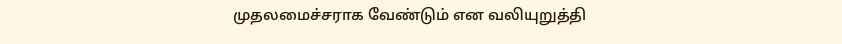முதலமைச்சராக வேண்டும் என வலியுறுத்தி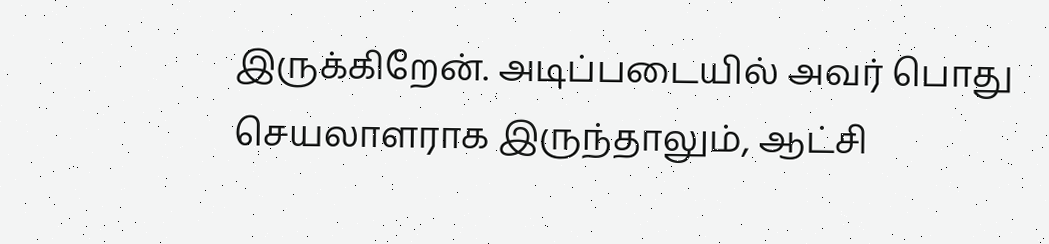இருக்கிறேன். அடிப்படையில் அவர் பொது செயலாளராக இருந்தாலும், ஆட்சி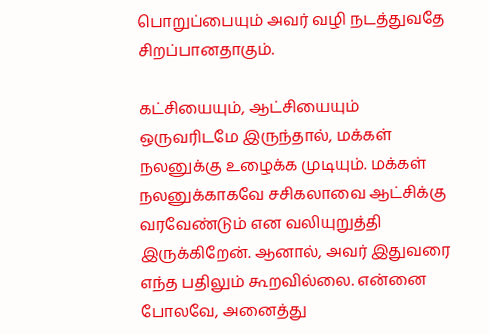பொறுப்பையும் அவர் வழி நடத்துவதே சிறப்பானதாகும்.

கட்சியையும், ஆட்சியையும் ஒருவரிடமே இருந்தால், மக்கள் நலனுக்கு உழைக்க முடியும். மக்கள் நலனுக்காகவே சசிகலாவை ஆட்சிக்கு வரவேண்டும் என வலியுறுத்தி இருக்கிறேன். ஆனால், அவர் இதுவரை எந்த பதிலும் கூறவில்லை. என்னை போலவே, அனைத்து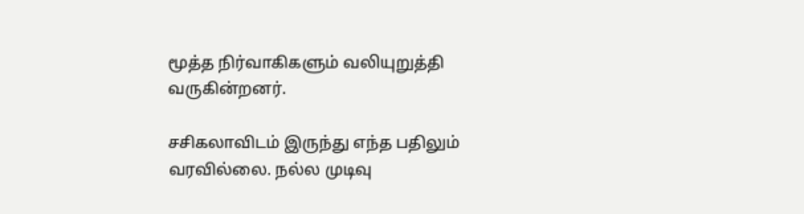மூத்த நிர்வாகிகளும் வலியுறுத்தி வருகின்றனர்.

சசிகலாவிடம் இருந்து எந்த பதிலும் வரவில்லை. நல்ல முடிவு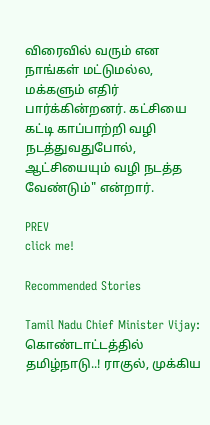விரைவில் வரும் என நாங்கள் மட்டுமல்ல, மக்களும் எதிர் பார்க்கின்றனர். கட்சியை கட்டி காப்பாற்றி வழி நடத்துவதுபோல், ஆட்சியையும் வழி நடத்த வேண்டும்" என்றார்.

PREV
click me!

Recommended Stories

Tamil Nadu Chief Minister Vijay: கொண்டாட்டத்தில் தமிழ்நாடு..! ராகுல், முக்கிய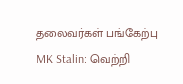தலைவர்கள் பங்கேற்பு
MK Stalin: வெற்றி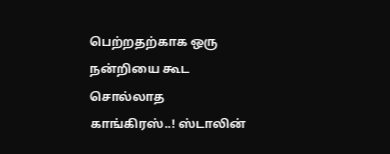பெற்றதற்காக ஒரு நன்றியை கூட சொல்லாத காங்கிரஸ்..! ஸ்டாலின்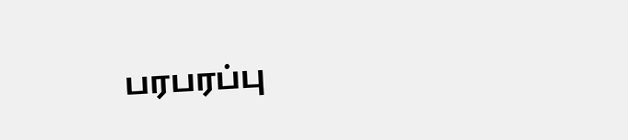பரபரப்பு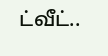ட்வீட்..